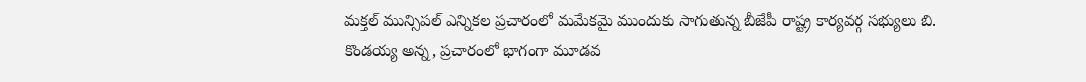మక్తల్ మున్సిపల్ ఎన్నికల ప్రచారంలో మమేకమై ముందుకు సాగుతున్న బీజేపీ రాష్ట్ర కార్యవర్గ సభ్యులు బి. కొండయ్య అన్న, ప్రచారంలో భాగంగా మూడవ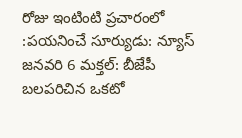రోజు ఇంటింటి ప్రచారంలో
:పయనించే సూర్యుడు: న్యూస్ జనవరి 6 మక్తల్: బీజేపీ బలపరిచిన ఒకటో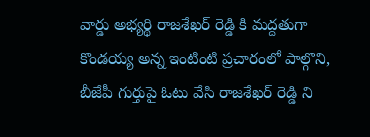వార్డు అభ్యర్థి రాజశేఖర్ రెడ్డి కి మద్దతుగా కొండయ్య అన్న ఇంటింటి ప్రచారంలో పాల్గొని, బీజేపీ గుర్తుపై ఓటు వేసి రాజశేఖర్ రెడ్డి ని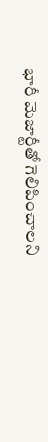భారీ మెజార్టీతో గెలిపించాలని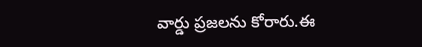వార్డు ప్రజలను కోరారు.ఈ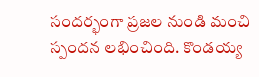సందర్భంగా ప్రజల నుండి మంచి స్పందన లభించింది. కొండయ్య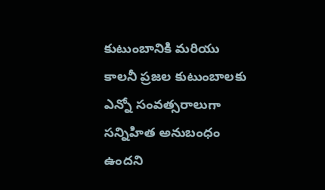కుటుంబానికి మరియు కాలనీ ప్రజల కుటుంబాలకు ఎన్నో సంవత్సరాలుగా సన్నిహిత అనుబంధం ఉందని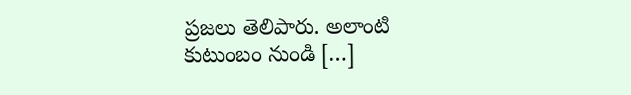ప్రజలు తెలిపారు. అలాంటి కుటుంబం నుండి […]